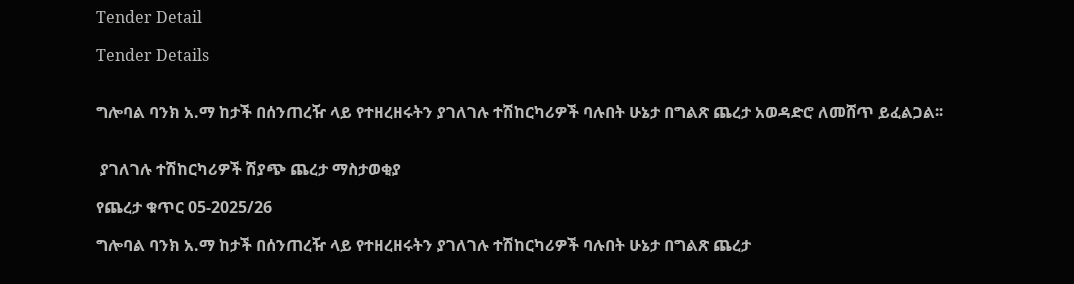Tender Detail

Tender Details


ግሎባል ባንክ አ.ማ ከታች በሰንጠረዥ ላይ የተዘረዘሩትን ያገለገሉ ተሽከርካሪዎች ባሉበት ሁኔታ በግልጽ ጨረታ አወዳድሮ ለመሸጥ ይፈልጋል፡፡


 ያገለገሉ ተሽከርካሪዎች ሽያጭ ጨረታ ማስታወቂያ

የጨረታ ቁጥር 05-2025/26

ግሎባል ባንክ አ.ማ ከታች በሰንጠረዥ ላይ የተዘረዘሩትን ያገለገሉ ተሽከርካሪዎች ባሉበት ሁኔታ በግልጽ ጨረታ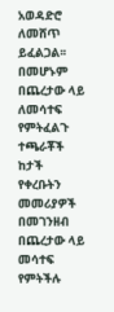አወዳድሮ ለመሸጥ ይፈልጋል፡፡ በመሆኑም በጨረታው ላይ ለመሳተፍ የምትፈልጉ ተጫራቾች ከታች የቀረቡትን መመሪያዎች በመገንዘብ በጨረታው ላይ መሳተፍ የምትችሉ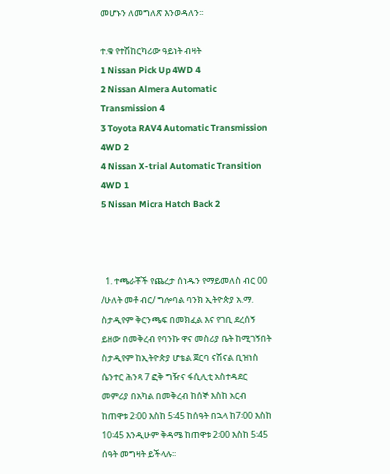መሆኑን ለመግለጽ እንወዳለን፡፡

ተ.ቁ የተሽከርካሪው ዓይነት ብዛት
1 Nissan Pick Up 4WD 4
2 Nissan Almera Automatic Transmission 4
3 Toyota RAV4 Automatic Transmission 4WD 2
4 Nissan X-trial Automatic Transition 4WD 1
5 Nissan Micra Hatch Back 2



  1. ተጫራቾች የጨረታ ሰነዱን የማይመለስ ብር 00 /ሁለት መቶ ብር/ ግሎባል ባንክ ኢትዮጵያ አ.ማ. ስታዲየም ቅርንጫፍ በመክፈል እና የገቢ ደረሰኝ ይዘው በመቅረብ የባንኩ ዋና መስሪያ ቤት ከሚገኝበት ስታዲየም ከኢትዮጵያ ሆቴል ጀርባ ናሽናል ቢዝነስ ሴንተር ሕንጻ 7 ፎቅ ግዥና ፋሲሊቲ አስተዳደር መምሪያ በአካል በመቅረብ ከሰኞ እስከ አርብ ከጠዋቱ 2፡00 እስከ 5፡45 ከሰዓት በኋላ ከ7፡00 እስከ 10፡45 እንዲሁም ቅዳሜ ከጠዋቱ 2፡00 እስከ 5፡45 ሰዓት መግዛት ይችላሉ፡፡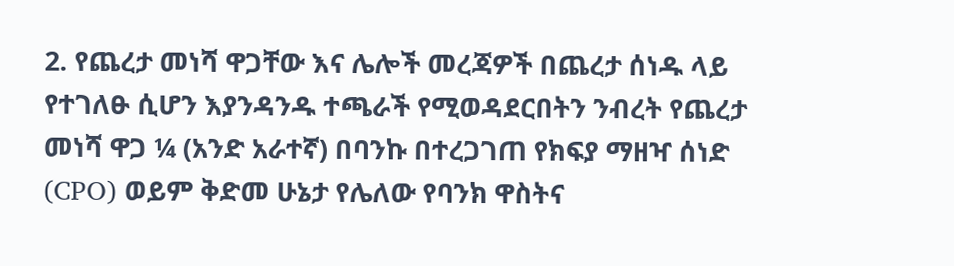2. የጨረታ መነሻ ዋጋቸው እና ሌሎች መረጃዎች በጨረታ ሰነዱ ላይ የተገለፁ ሲሆን እያንዳንዱ ተጫራች የሚወዳደርበትን ንብረት የጨረታ መነሻ ዋጋ ¼ (አንድ አራተኛ) በባንኩ በተረጋገጠ የክፍያ ማዘዣ ሰነድ (CPO) ወይም ቅድመ ሁኔታ የሌለው የባንክ ዋስትና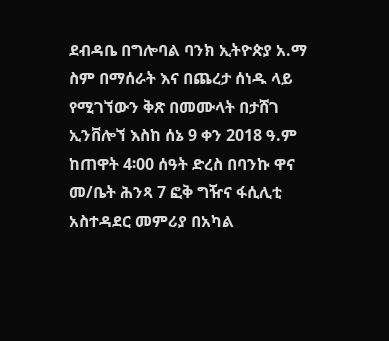ደብዳቤ በግሎባል ባንክ ኢትዮጵያ አ.ማ ስም በማሰራት እና በጨረታ ሰነዱ ላይ የሚገኘውን ቅጽ በመሙላት በታሸገ ኢንቨሎኘ እስከ ሰኔ 9 ቀን 2018 ዓ.ም ከጠዋት 4፡00 ሰዓት ድረስ በባንኩ ዋና መ/ቤት ሕንጻ 7 ፎቅ ግዥና ፋሲሊቲ አስተዳደር መምሪያ በአካል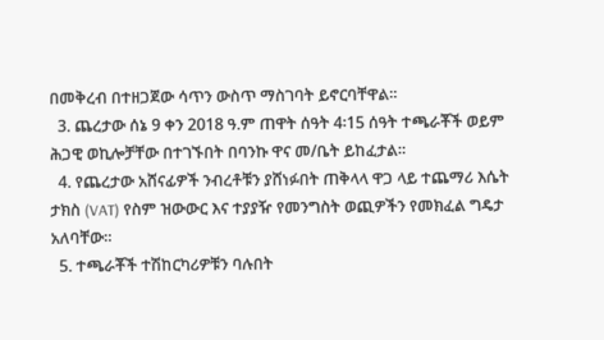በመቅረብ በተዘጋጀው ሳጥን ውስጥ ማስገባት ይኖርባቸዋል፡፡
  3. ጨረታው ሰኔ 9 ቀን 2018 ዓ.ም ጠዋት ሰዓት 4፡15 ሰዓት ተጫራቾች ወይም ሕጋዊ ወኪሎቻቸው በተገኙበት በባንኩ ዋና መ/ቤት ይከፈታል፡፡
  4. የጨረታው አሸናፊዎች ንብረቶቹን ያሸነፉበት ጠቅላላ ዋጋ ላይ ተጨማሪ እሴት ታክስ (VAT) የስም ዝውውር እና ተያያዥ የመንግስት ወጪዎችን የመክፈል ግዴታ አለባቸው፡፡
  5. ተጫራቾች ተሽከርካሪዎቹን ባሉበት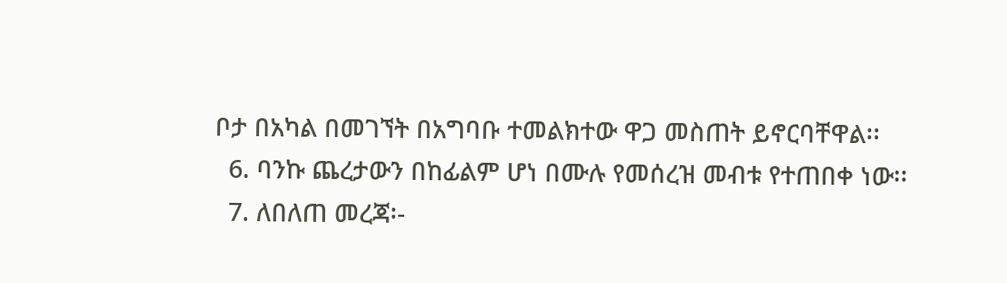ቦታ በአካል በመገኘት በአግባቡ ተመልክተው ዋጋ መስጠት ይኖርባቸዋል፡፡
  6. ባንኩ ጨረታውን በከፊልም ሆነ በሙሉ የመሰረዝ መብቱ የተጠበቀ ነው፡፡
  7. ለበለጠ መረጃ፡-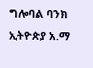ግሎባል ባንክ ኢትዮጵያ አ.ማ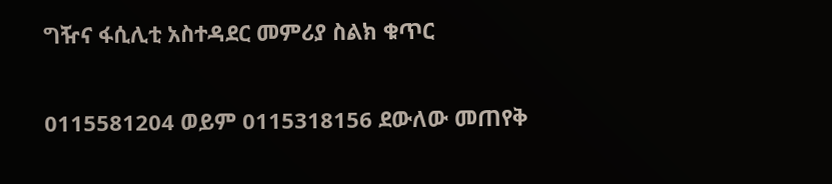ግዥና ፋሲሊቲ አስተዳደር መምሪያ ስልክ ቁጥር

0115581204 ወይም 0115318156 ደውለው መጠየቅ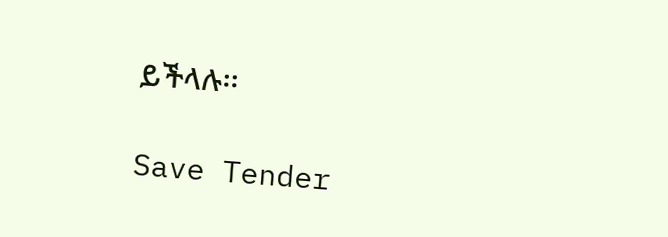ይችላሉ፡፡

Save Tender